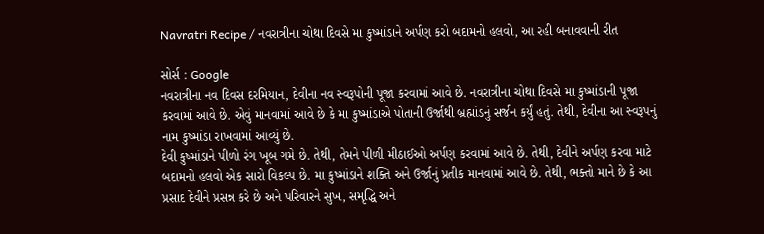Navratri Recipe / નવરાત્રીના ચોથા દિવસે મા કુષ્માંડાને અર્પણ કરો બદામનો હલવો, આ રહી બનાવવાની રીત

સોર્સ : Google
નવરાત્રીના નવ દિવસ દરમિયાન, દેવીના નવ સ્વરૂપોની પૂજા કરવામાં આવે છે. નવરાત્રીના ચોથા દિવસે મા કુષ્માંડાની પૂજા કરવામાં આવે છે. એવું માનવામાં આવે છે કે મા કુષ્માંડાએ પોતાની ઉર્જાથી બ્રહ્માંડનું સર્જન કર્યું હતું. તેથી, દેવીના આ સ્વરૂપનું નામ કુષ્માંડા રાખવામાં આવ્યું છે.
દેવી કુષ્માંડાને પીળો રંગ ખૂબ ગમે છે. તેથી, તેમને પીળી મીઠાઈઓ અર્પણ કરવામાં આવે છે. તેથી, દેવીને અર્પણ કરવા માટે બદામનો હલવો એક સારો વિકલ્પ છે. મા કુષ્માંડાને શક્તિ અને ઉર્જાનું પ્રતીક માનવામાં આવે છે. તેથી, ભક્તો માને છે કે આ પ્રસાદ દેવીને પ્રસન્ન કરે છે અને પરિવારને સુખ, સમૃદ્ધિ અને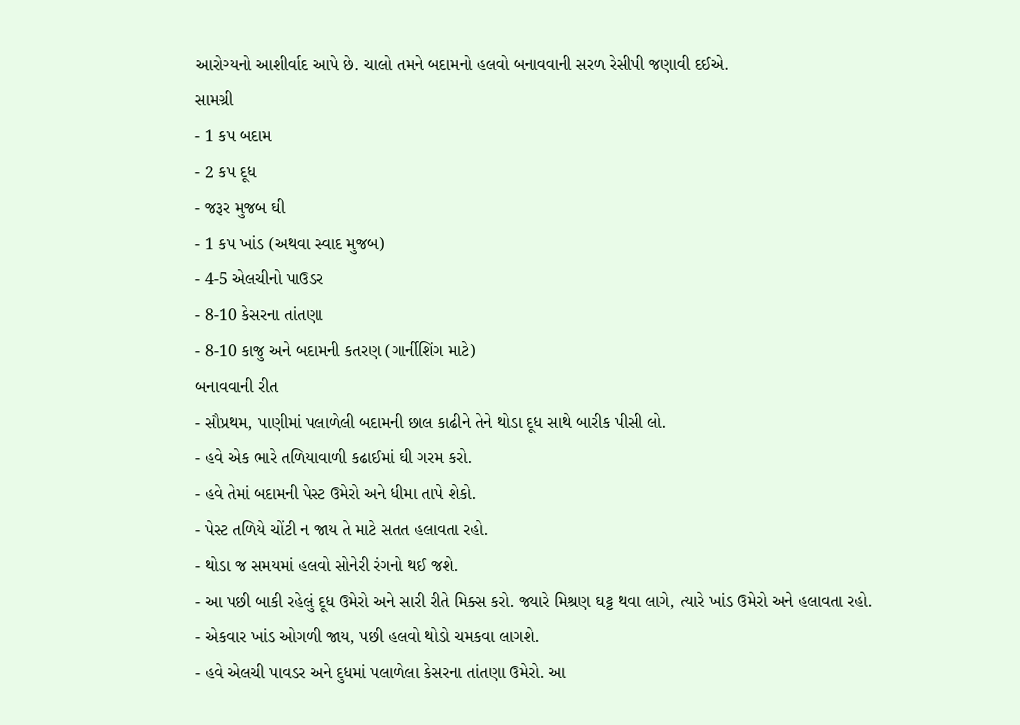આરોગ્યનો આશીર્વાદ આપે છે. ચાલો તમને બદામનો હલવો બનાવવાની સરળ રેસીપી જણાવી દઈએ.
સામગ્રી
- 1 કપ બદામ
- 2 કપ દૂધ
- જરૂર મુજબ ઘી
- 1 કપ ખાંડ (અથવા સ્વાદ મુજબ)
- 4-5 એલચીનો પાઉડર
- 8-10 કેસરના તાંતણા
- 8-10 કાજુ અને બદામની કતરણ (ગાર્નીશિંગ માટે)
બનાવવાની રીત
- સૌપ્રથમ, પાણીમાં પલાળેલી બદામની છાલ કાઢીને તેને થોડા દૂધ સાથે બારીક પીસી લો.
- હવે એક ભારે તળિયાવાળી કઢાઈમાં ઘી ગરમ કરો.
- હવે તેમાં બદામની પેસ્ટ ઉમેરો અને ધીમા તાપે શેકો.
- પેસ્ટ તળિયે ચોંટી ન જાય તે માટે સતત હલાવતા રહો.
- થોડા જ સમયમાં હલવો સોનેરી રંગનો થઈ જશે.
- આ પછી બાકી રહેલું દૂધ ઉમેરો અને સારી રીતે મિક્સ કરો. જ્યારે મિશ્રણ ઘટ્ટ થવા લાગે, ત્યારે ખાંડ ઉમેરો અને હલાવતા રહો.
- એકવાર ખાંડ ઓગળી જાય, પછી હલવો થોડો ચમકવા લાગશે.
- હવે એલચી પાવડર અને દુધમાં પલાળેલા કેસરના તાંતણા ઉમેરો. આ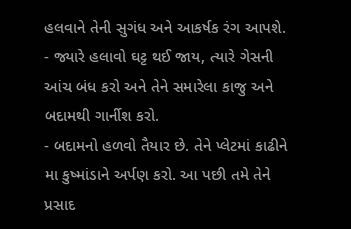હલવાને તેની સુગંધ અને આકર્ષક રંગ આપશે.
- જ્યારે હલાવો ઘટ્ટ થઈ જાય, ત્યારે ગેસની આંચ બંધ કરો અને તેને સમારેલા કાજુ અને બદામથી ગાર્નીશ કરો.
- બદામનો હળવો તૈયાર છે. તેને પ્લેટમાં કાઢીને મા કુષ્માંડાને અર્પણ કરો. આ પછી તમે તેને પ્રસાદ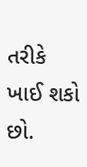તરીકે ખાઈ શકો છો.